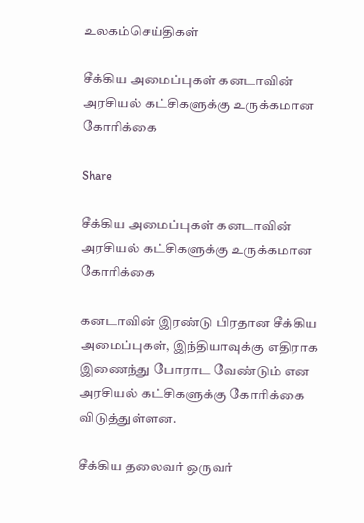உலகம்செய்திகள்

சீக்கிய அமைப்புகள் கனடாவின் அரசியல் கட்சிகளுக்கு உருக்கமான கோரிக்கை

Share

சீக்கிய அமைப்புகள் கனடாவின் அரசியல் கட்சிகளுக்கு உருக்கமான கோரிக்கை

கனடாவின் இரண்டு பிரதான சீக்கிய அமைப்புகள், இந்தியாவுக்கு எதிராக இணைந்து போராட வேண்டும் என அரசியல் கட்சிகளுக்கு கோரிக்கை விடுத்துள்ளன.

சீக்கிய தலைவர் ஒருவர்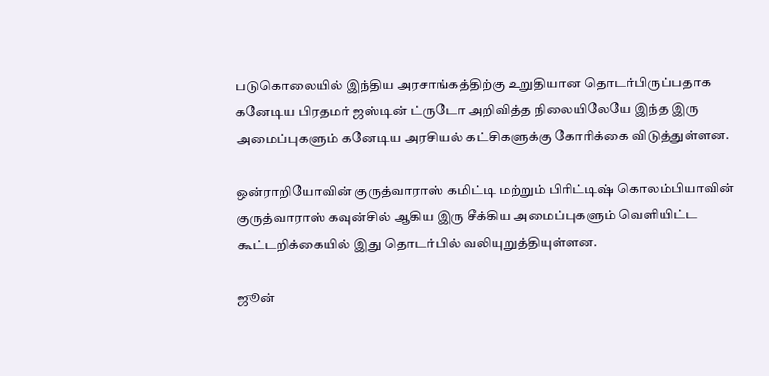படுகொலையில் இந்திய அரசாங்கத்திற்கு உறுதியான தொடர்பிருப்பதாக கனேடிய பிரதமர் ஜஸ்டின் ட்ருடோ அறிவித்த நிலையிலேயே இந்த இரு அமைப்புகளும் கனேடிய அரசியல் கட்சிகளுக்கு கோரிக்கை விடுத்துள்ளன.

ஒன்ராறியோவின் குருத்வாராஸ் கமிட்டி மற்றும் பிரிட்டிஷ் கொலம்பியாவின் குருத்வாராஸ் கவுன்சில் ஆகிய இரு சீக்கிய அமைப்புகளும் வெளியிட்ட கூட்டறிக்கையில் இது தொடர்பில் வலியுறுத்தியுள்ளன.

ஜூன்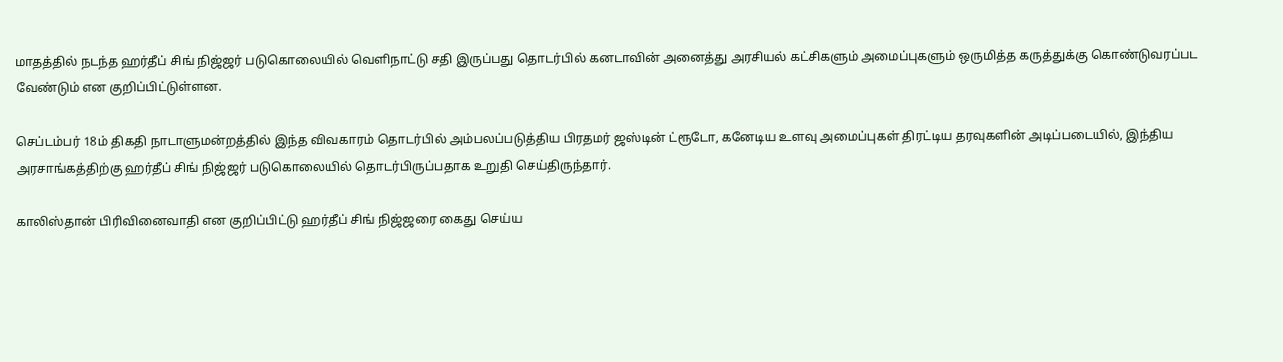மாதத்தில் நடந்த ஹர்தீப் சிங் நிஜ்ஜர் படுகொலையில் வெளிநாட்டு சதி இருப்பது தொடர்பில் கனடாவின் அனைத்து அரசியல் கட்சிகளும் அமைப்புகளும் ஒருமித்த கருத்துக்கு கொண்டுவரப்பட வேண்டும் என குறிப்பிட்டுள்ளன.

செப்டம்பர் 18ம் திகதி நாடாளுமன்றத்தில் இந்த விவகாரம் தொடர்பில் அம்பலப்படுத்திய பிரதமர் ஜஸ்டின் ட்ரூடோ, கனேடிய உளவு அமைப்புகள் திரட்டிய தரவுகளின் அடிப்படையில், இந்திய அரசாங்கத்திற்கு ஹர்தீப் சிங் நிஜ்ஜர் படுகொலையில் தொடர்பிருப்பதாக உறுதி செய்திருந்தார்.

காலிஸ்தான் பிரிவினைவாதி என குறிப்பிட்டு ஹர்தீப் சிங் நிஜ்ஜரை கைது செய்ய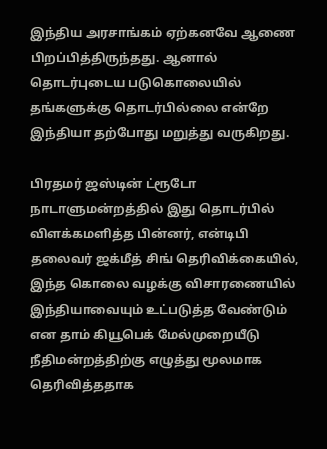இந்திய அரசாங்கம் ஏற்கனவே ஆணை பிறப்பித்திருந்தது. ஆனால் தொடர்புடைய படுகொலையில் தங்களுக்கு தொடர்பில்லை என்றே இந்தியா தற்போது மறுத்து வருகிறது.

பிரதமர் ஜஸ்டின் ட்ரூடோ நாடாளுமன்றத்தில் இது தொடர்பில் விளக்கமளித்த பின்னர், என்டிபி தலைவர் ஜக்மீத் சிங் தெரிவிக்கையில், இந்த கொலை வழக்கு விசாரணையில் இந்தியாவையும் உட்படுத்த வேண்டும் என தாம் கியூபெக் மேல்முறையீடு நீதிமன்றத்திற்கு எழுத்து மூலமாக தெரிவித்ததாக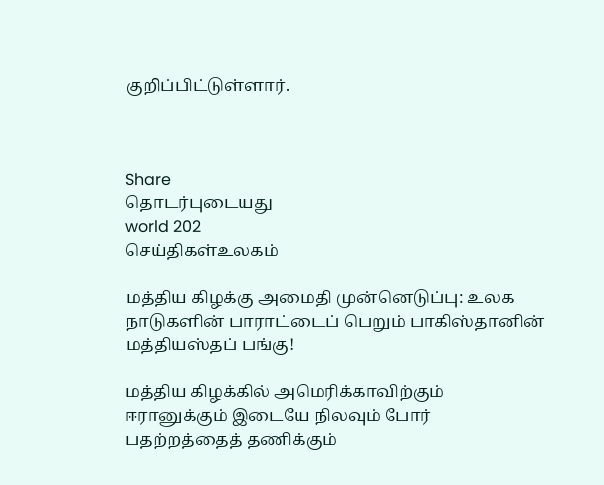குறிப்பிட்டுள்ளார்.



Share
தொடர்புடையது
world 202
செய்திகள்உலகம்

மத்திய கிழக்கு அமைதி முன்னெடுப்பு: உலக நாடுகளின் பாராட்டைப் பெறும் பாகிஸ்தானின் மத்தியஸ்தப் பங்கு!

மத்திய கிழக்கில் அமெரிக்காவிற்கும் ஈரானுக்கும் இடையே நிலவும் போர் பதற்றத்தைத் தணிக்கும்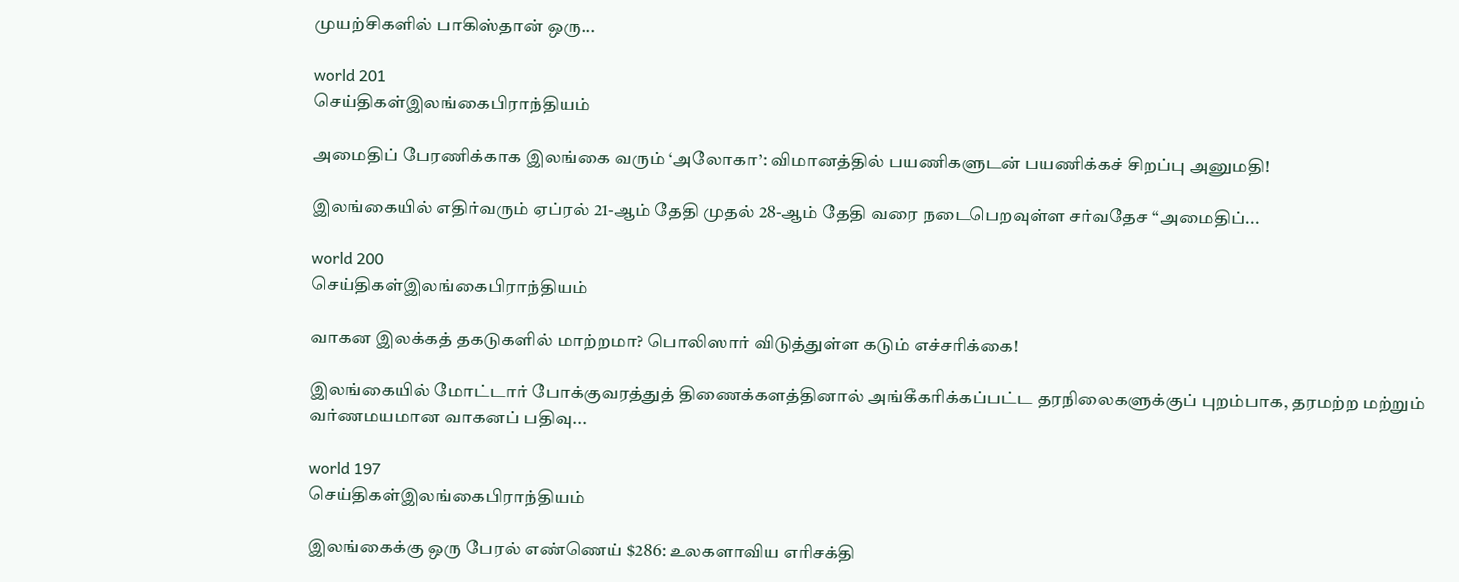முயற்சிகளில் பாகிஸ்தான் ஒரு...

world 201
செய்திகள்இலங்கைபிராந்தியம்

அமைதிப் பேரணிக்காக இலங்கை வரும் ‘அலோகா’: விமானத்தில் பயணிகளுடன் பயணிக்கச் சிறப்பு அனுமதி!

இலங்கையில் எதிர்வரும் ஏப்ரல் 21-ஆம் தேதி முதல் 28-ஆம் தேதி வரை நடைபெறவுள்ள சர்வதேச “அமைதிப்...

world 200
செய்திகள்இலங்கைபிராந்தியம்

வாகன இலக்கத் தகடுகளில் மாற்றமா? பொலிஸார் விடுத்துள்ள கடும் எச்சரிக்கை!

இலங்கையில் மோட்டார் போக்குவரத்துத் திணைக்களத்தினால் அங்கீகரிக்கப்பட்ட தரநிலைகளுக்குப் புறம்பாக, தரமற்ற மற்றும் வர்ணமயமான வாகனப் பதிவு...

world 197
செய்திகள்இலங்கைபிராந்தியம்

இலங்கைக்கு ஒரு பேரல் எண்ணெய் $286: உலகளாவிய எரிசக்தி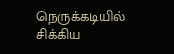நெருக்கடியில் சிக்கிய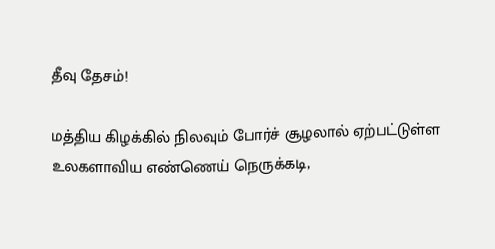தீவு தேசம்!

மத்திய கிழக்கில் நிலவும் போர்ச் சூழலால் ஏற்பட்டுள்ள உலகளாவிய எண்ணெய் நெருக்கடி,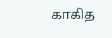காகித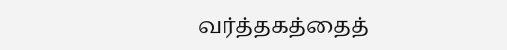வர்த்தகத்தைத்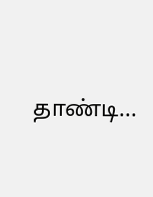தாண்டி...